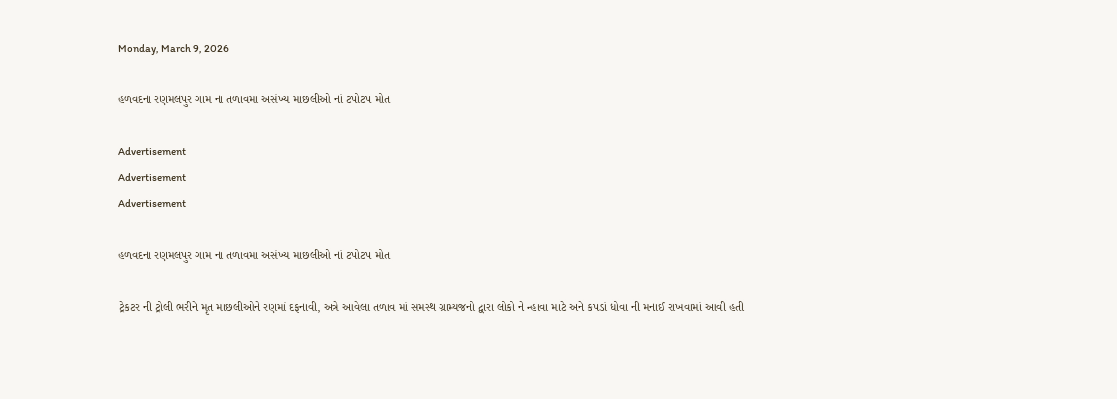Monday, March 9, 2026

હળવદના રણમલપુર ગામ ના તળાવમા અસંખ્ય માછલીઓ નાં ટપોટપ મોત

Advertisement
Advertisement
Advertisement

હળવદના રણમલપુર ગામ ના તળાવમા અસંખ્ય માછલીઓ નાં ટપોટપ મોત

ટ્રેકટર ની ટ્રોલી ભરીને મૃત માછલીઓને રણમાં દફનાવી, અત્રે આવેલા તળાવ માં સમસ્થ ગ્રામ્યજનો દ્વારા લોકો ને ન્હાવા માટે અને કપડાં ધોવા ની મનાઈ રાખવામાં આવી હતી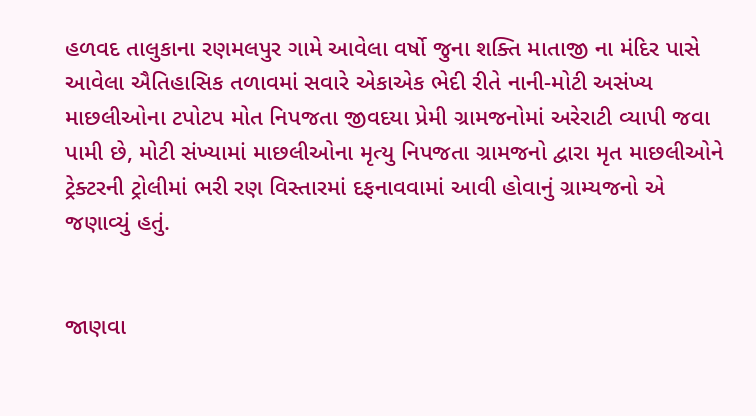હળવદ તાલુકાના રણમલપુર ગામે આવેલા વર્ષો જુના શક્તિ માતાજી ના મંદિર પાસે આવેલા ઐતિહાસિક તળાવમાં સવારે એકાએક ભેદી રીતે નાની-મોટી અસંખ્ય માછલીઓના ટપોટપ મોત નિપજતા જીવદયા પ્રેમી ગ્રામજનોમાં અરેરાટી વ્યાપી જવા પામી છે, મોટી સંખ્યામાં માછલીઓના મૃત્યુ નિપજતા ગ્રામજનો દ્વારા મૃત માછલીઓને ટ્રેક્ટરની ટ્રોલીમાં ભરી રણ વિસ્તારમાં દફનાવવામાં આવી હોવાનું ગ્રામ્યજનો એ જણાવ્યું હતું.


જાણવા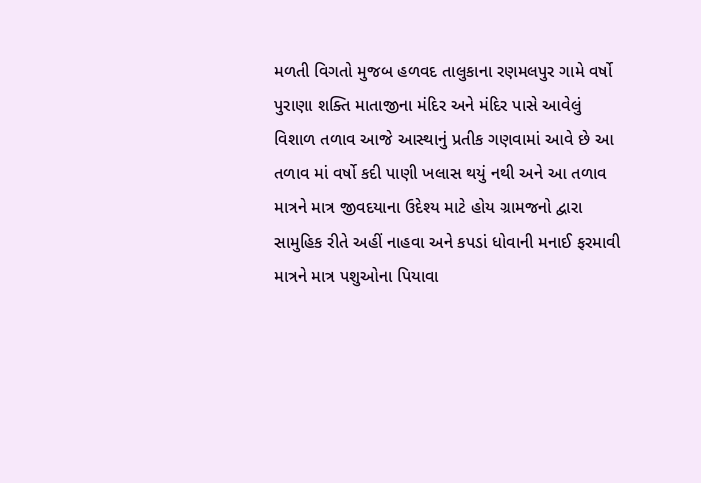મળતી વિગતો મુજબ હળવદ તાલુકાના રણમલપુર ગામે વર્ષો પુરાણા શક્તિ માતાજીના મંદિર અને મંદિર પાસે આવેલું વિશાળ તળાવ આજે આસ્થાનું પ્રતીક ગણવામાં આવે છે આ તળાવ માં વર્ષો કદી પાણી ખલાસ થયું નથી અને આ તળાવ માત્રને માત્ર જીવદયાના ઉદેશ્ય માટે હોય ગ્રામજનો દ્વારા સામુહિક રીતે અહીં નાહવા અને કપડાં ધોવાની મનાઈ ફરમાવી માત્રને માત્ર પશુઓના પિયાવા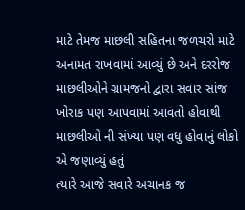માટે તેમજ માછલી સહિતના જળચરો માટે અનામત રાખવામાં આવ્યું છે અને દરરોજ માછલીઓને ગ્રામજનો દ્વારા સવાર સાંજ ખોરાક પણ આપવામાં આવતો હોવાથી માછલીઓ ની સંખ્યા પણ વધુ હોવાનું લોકો એ જણાવ્યું હતું
ત્યારે આજે સવારે અચાનક જ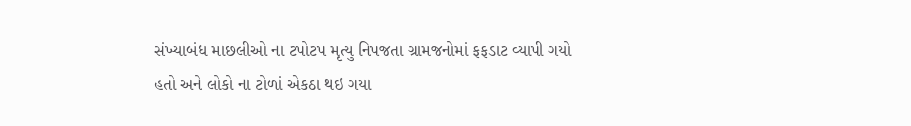સંખ્યાબંધ માછલીઓ ના ટપોટપ મૃત્યુ નિપજતા ગ્રામજનોમાં ફફડાટ વ્યાપી ગયો હતો અને લોકો ના ટોળાં એકઠા થઇ ગયા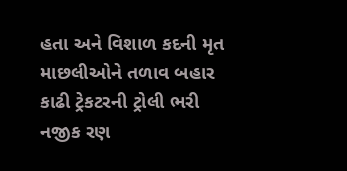હતા અને વિશાળ કદની મૃત માછલીઓને તળાવ બહાર કાઢી ટ્રેકટરની ટ્રોલી ભરી નજીક રણ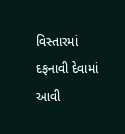વિસ્તારમાં દફનાવી દેવામાં આવી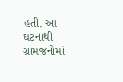હતી. આ ઘટનાથી ગ્રામજનોમાં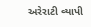અરેરાટી વ્યાપી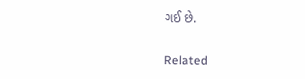ગઈ છે.

Related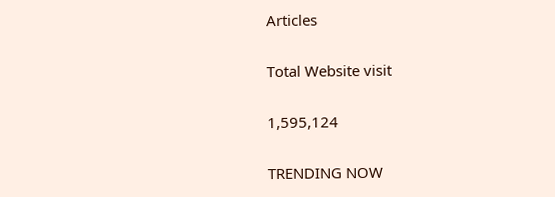Articles

Total Website visit

1,595,124

TRENDING NOW